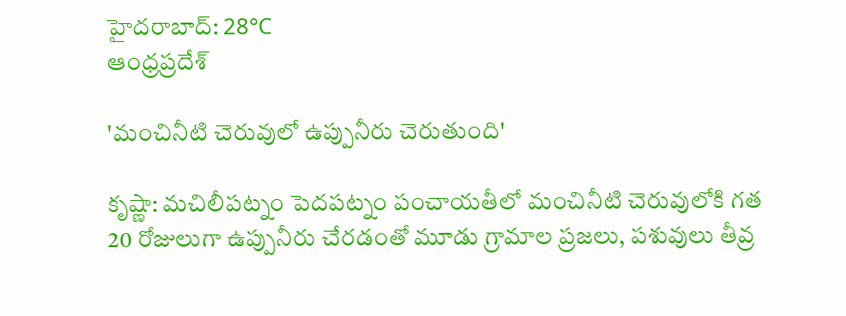హైదరాబాద్: 28°C
ఆంధ్రప్రదేశ్

'మంచినీటి చెరువులో ఉప్పునీరు చెరుతుంది'

కృష్ణా: మచిలీపట్నం పెదపట్నం పంచాయతీలో మంచినీటి చెరువులోకి గత 20 రోజులుగా ఉప్పునీరు చేరడంతో మూడు గ్రామాల ప్రజలు, పశువులు తీవ్ర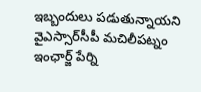ఇబ్బందులు పడుతున్నాయని వైఎస్సార్‌సీపీ మచిలీపట్నం ఇంఛార్జ్ పేర్ని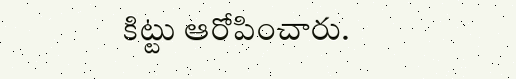కిట్టు ఆరోపించారు.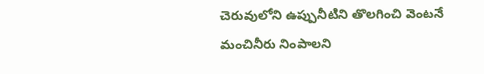చెరువులోని ఉప్పునీటిని తొలగించి వెంటనే మంచినీరు నింపాలని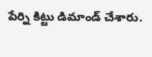పేర్ని కిట్టు డిమాండ్ చేశారు.